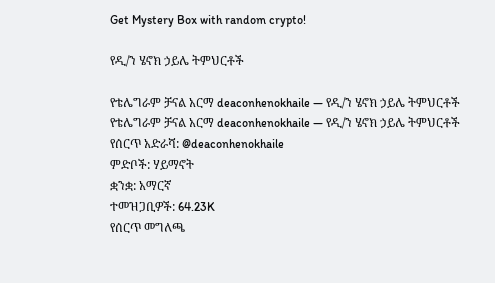Get Mystery Box with random crypto!

የዲ/ን ሄኖክ ኃይሌ ትምህርቶች

የቴሌግራም ቻናል አርማ deaconhenokhaile — የዲ/ን ሄኖክ ኃይሌ ትምህርቶች
የቴሌግራም ቻናል አርማ deaconhenokhaile — የዲ/ን ሄኖክ ኃይሌ ትምህርቶች
የሰርጥ አድራሻ: @deaconhenokhaile
ምድቦች: ሃይማኖት
ቋንቋ: አማርኛ
ተመዝጋቢዎች: 64.23K
የሰርጥ መግለጫ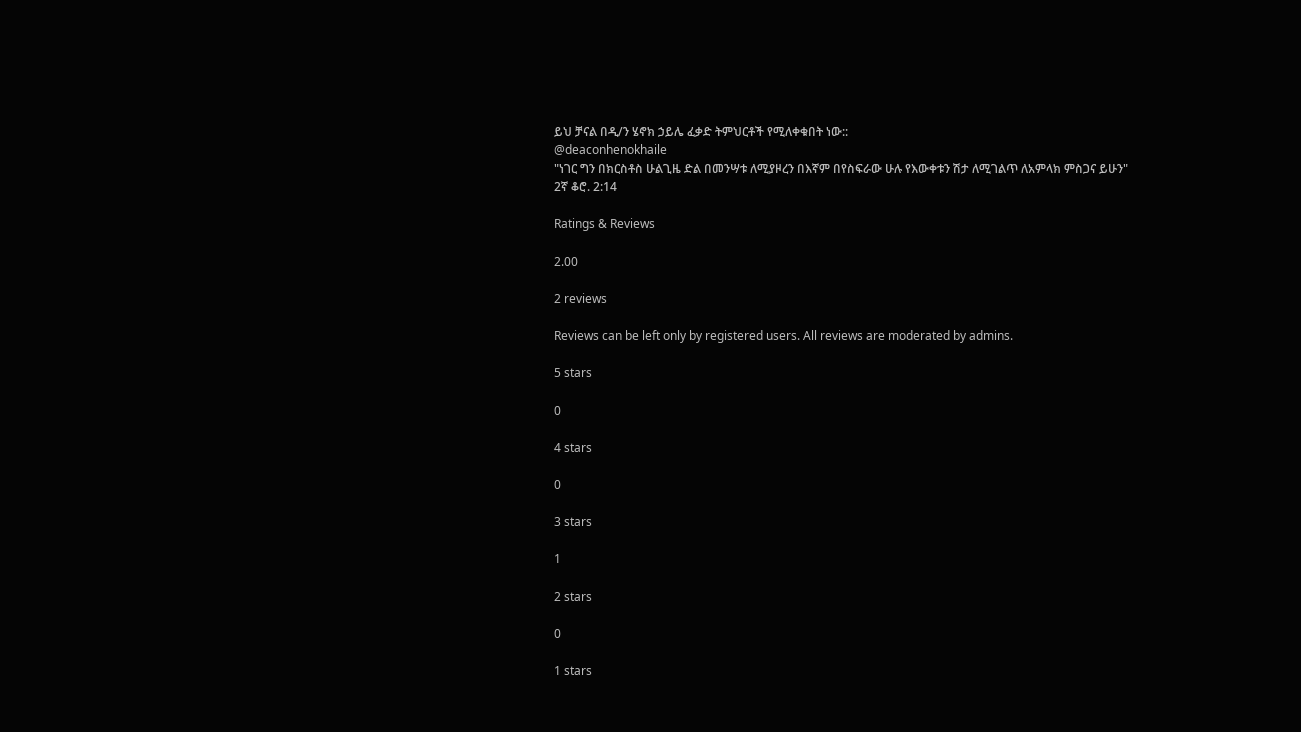ይህ ቻናል በዲ/ን ሄኖክ ኃይሌ ፈቃድ ትምህርቶች የሚለቀቁበት ነው::
@deaconhenokhaile
"ነገር ግን በክርስቶስ ሁልጊዜ ድል በመንሣቱ ለሚያዞረን በእኛም በየስፍራው ሁሉ የእውቀቱን ሽታ ለሚገልጥ ለአምላክ ምስጋና ይሁን"
2ኛ ቆሮ. 2:14

Ratings & Reviews

2.00

2 reviews

Reviews can be left only by registered users. All reviews are moderated by admins.

5 stars

0

4 stars

0

3 stars

1

2 stars

0

1 stars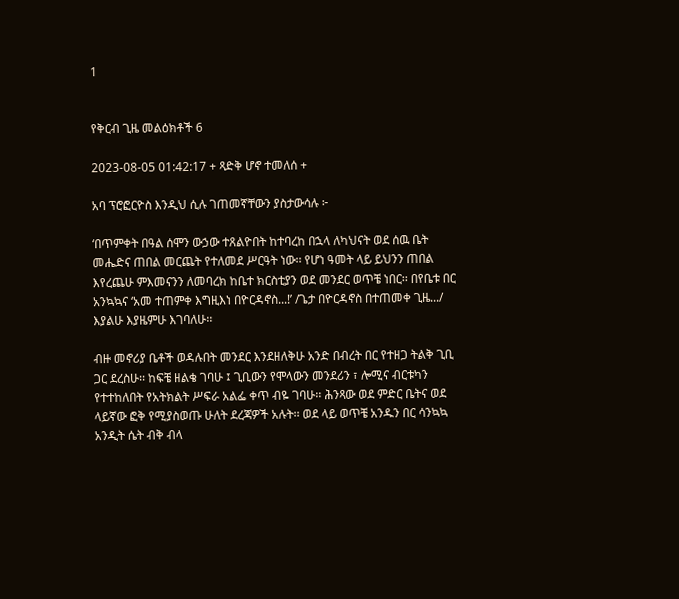1


የቅርብ ጊዜ መልዕክቶች 6

2023-08-05 01:42:17 + ጻድቅ ሆኖ ተመለሰ +

አባ ፕሮፎርዮስ እንዲህ ሲሉ ገጠመኛቸውን ያስታውሳሉ ፦

‘በጥምቀት በዓል ሰሞን ውኃው ተጸልዮበት ከተባረከ በኋላ ለካህናት ወደ ሰዉ ቤት መሔድና ጠበል መርጨት የተለመደ ሥርዓት ነው፡፡ የሆነ ዓመት ላይ ይህንን ጠበል እየረጨሁ ምእመናንን ለመባረክ ከቤተ ክርስቲያን ወደ መንደር ወጥቼ ነበር፡፡ በየቤቱ በር አንኳኳና ‘አመ ተጠምቀ እግዚእነ በዮርዳኖስ...!’ /ጌታ በዮርዳኖስ በተጠመቀ ጊዜ.../ እያልሁ እያዜምሁ እገባለሁ፡፡

ብዙ መኖሪያ ቤቶች ወዳሉበት መንደር እንደዘለቅሁ አንድ በብረት በር የተዘጋ ትልቅ ጊቢ ጋር ደረስሁ፡፡ ከፍቼ ዘልቄ ገባሁ ፤ ጊቢውን የሞላውን መንደሪን ፣ ሎሚና ብርቱካን የተተከለበት የአትክልት ሥፍራ አልፌ ቀጥ ብዬ ገባሁ፡፡ ሕንጻው ወደ ምድር ቤትና ወደ ላይኛው ፎቅ የሚያስወጡ ሁለት ደረጃዎች አሉት፡፡ ወደ ላይ ወጥቼ አንዱን በር ሳንኳኳ አንዲት ሴት ብቅ ብላ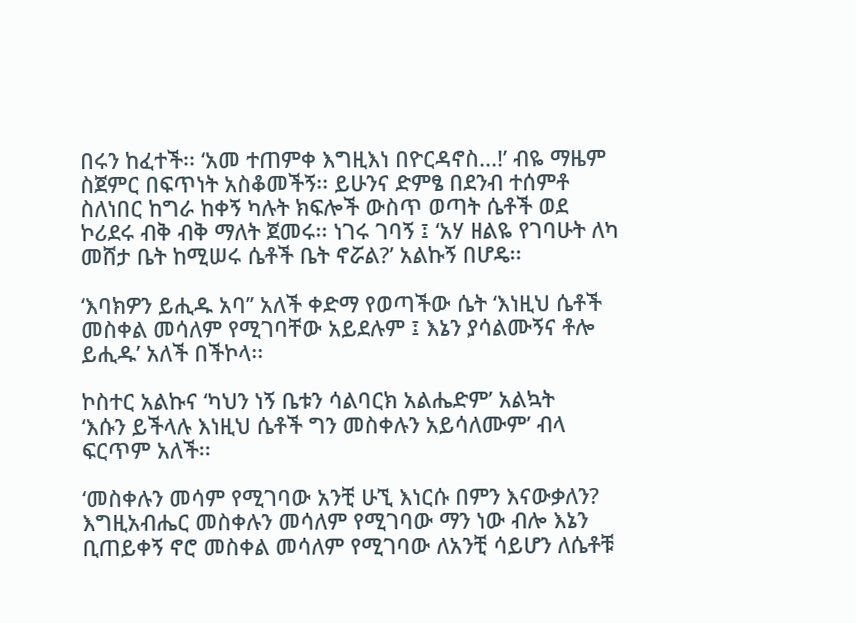በሩን ከፈተች፡፡ ‘አመ ተጠምቀ እግዚእነ በዮርዳኖስ...!’ ብዬ ማዜም ስጀምር በፍጥነት አስቆመችኝ፡፡ ይሁንና ድምፄ በደንብ ተሰምቶ ስለነበር ከግራ ከቀኝ ካሉት ክፍሎች ውስጥ ወጣት ሴቶች ወደ ኮሪደሩ ብቅ ብቅ ማለት ጀመሩ፡፡ ነገሩ ገባኝ ፤ ‘አሃ ዘልዬ የገባሁት ለካ መሸታ ቤት ከሚሠሩ ሴቶች ቤት ኖሯል?’ አልኩኝ በሆዴ፡፡

‘እባክዎን ይሒዱ አባ’’ አለች ቀድማ የወጣችው ሴት ‘እነዚህ ሴቶች መስቀል መሳለም የሚገባቸው አይደሉም ፤ እኔን ያሳልሙኝና ቶሎ ይሒዱ’ አለች በችኮላ፡፡

ኮስተር አልኩና ‘ካህን ነኝ ቤቱን ሳልባርክ አልሔድም’ አልኳት
‘እሱን ይችላሉ እነዚህ ሴቶች ግን መስቀሉን አይሳለሙም’ ብላ ፍርጥም አለች፡፡

‘መስቀሉን መሳም የሚገባው አንቺ ሁኚ እነርሱ በምን እናውቃለን? እግዚአብሔር መስቀሉን መሳለም የሚገባው ማን ነው ብሎ እኔን ቢጠይቀኝ ኖሮ መስቀል መሳለም የሚገባው ለአንቺ ሳይሆን ለሴቶቹ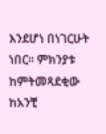እንደሆነ በነገርሁት ነበር፡፡ ምክንያቱ ከምትመጻደቂው ከአንቺ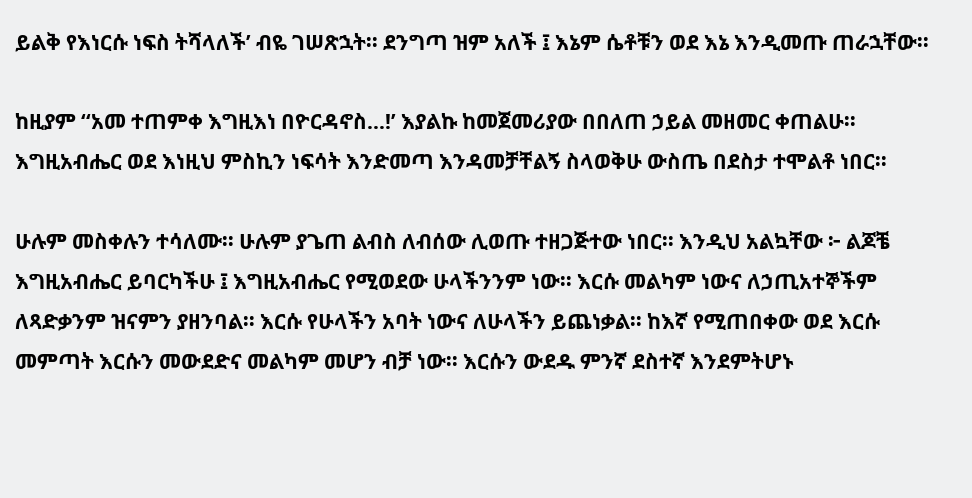ይልቅ የእነርሱ ነፍስ ትሻላለች’ ብዬ ገሠጽኋት፡፡ ደንግጣ ዝም አለች ፤ እኔም ሴቶቹን ወደ እኔ እንዲመጡ ጠራኋቸው፡፡

ከዚያም ‘‘አመ ተጠምቀ እግዚእነ በዮርዳኖስ...!’ እያልኩ ከመጀመሪያው በበለጠ ኃይል መዘመር ቀጠልሁ፡፡ እግዚአብሔር ወደ እነዚህ ምስኪን ነፍሳት እንድመጣ እንዳመቻቸልኝ ስላወቅሁ ውስጤ በደስታ ተሞልቶ ነበር፡፡

ሁሉም መስቀሉን ተሳለሙ፡፡ ሁሉም ያጌጠ ልብስ ለብሰው ሊወጡ ተዘጋጅተው ነበር፡፡ እንዲህ አልኳቸው ፦ ልጆቼ እግዚአብሔር ይባርካችሁ ፤ እግዚአብሔር የሚወደው ሁላችንንም ነው፡፡ እርሱ መልካም ነውና ለኃጢአተኞችም ለጻድቃንም ዝናምን ያዘንባል፡፡ እርሱ የሁላችን አባት ነውና ለሁላችን ይጨነቃል፡፡ ከእኛ የሚጠበቀው ወደ እርሱ መምጣት እርሱን መውደድና መልካም መሆን ብቻ ነው፡፡ እርሱን ውደዱ ምንኛ ደስተኛ እንደምትሆኑ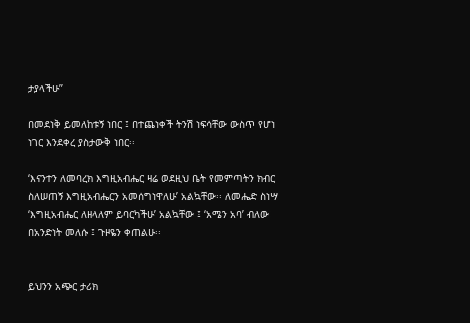ታያላችሁ’’

በመደነቅ ይመለከቱኝ ነበር ፤ በተጨነቀች ትንሽ ነፍሳቸው ውስጥ የሆነ ነገር እንደቀረ ያስታውቅ ነበር፡፡

‘እናንተን ለመባረክ እግዚአብሔር ዛሬ ወደዚህ ቤት የመምጣትን ክብር ስለሠጠኝ እግዚአብሔርን አመሰግነዋለሁ’ አልኳቸው፡፡ ለመሔድ ስነሣ ‘እግዚአብሔር ለዘላለም ይባርካችሁ’ አልኳቸው ፤ ‘አሜን አባ’ ብለው በአንድነት መለሱ ፤ ጉዞዬን ቀጠልሁ፡፡


ይህንን አጭር ታሪክ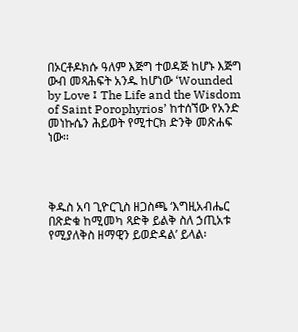በኦርቶዶክሱ ዓለም እጅግ ተወዳጅ ከሆኑ እጅግ ውብ መጻሕፍት አንዱ ከሆነው ‘Wounded by Love ፤ The Life and the Wisdom of Saint Porophyrios’ ከተሰኘው የአንድ መነኩሴን ሕይወት የሚተርክ ድንቅ መጽሐፍ ነው፡፡




ቅዱስ አባ ጊዮርጊስ ዘጋስጫ ‘እግዚአብሔር በጽድቁ ከሚመካ ጻድቅ ይልቅ ስለ ኃጢአቱ የሚያለቅስ ዘማዊን ይወድዳል’ ይላል፡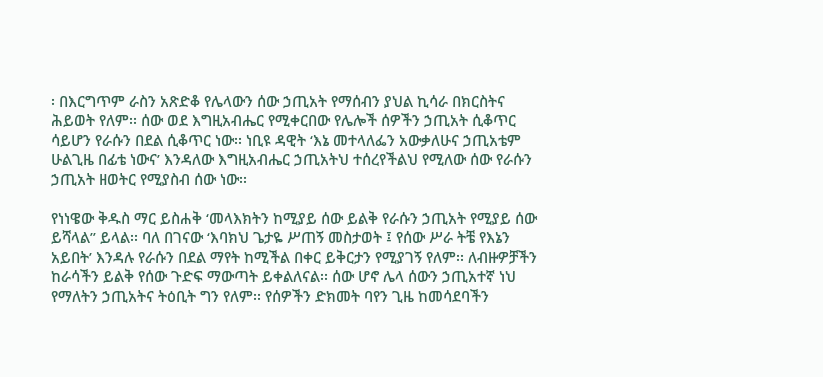፡ በእርግጥም ራስን አጽድቆ የሌላውን ሰው ኃጢአት የማሰብን ያህል ኪሳራ በክርስትና ሕይወት የለም፡፡ ሰው ወደ እግዚአብሔር የሚቀርበው የሌሎች ሰዎችን ኃጢአት ሲቆጥር ሳይሆን የራሱን በደል ሲቆጥር ነው፡፡ ነቢዩ ዳዊት ‘እኔ መተላለፌን አውቃለሁና ኃጢአቴም ሁልጊዜ በፊቴ ነውና’ እንዳለው እግዚአብሔር ኃጢአትህ ተሰረየችልህ የሚለው ሰው የራሱን ኃጢአት ዘወትር የሚያስብ ሰው ነው፡፡

የነነዌው ቅዱስ ማር ይስሐቅ ‘መላእክትን ከሚያይ ሰው ይልቅ የራሱን ኃጢአት የሚያይ ሰው ይሻላል’’ ይላል፡፡ ባለ በገናው ‘እባክህ ጌታዬ ሥጠኝ መስታወት ፤ የሰው ሥራ ትቼ የእኔን አይበት’ እንዳሉ የራሱን በደል ማየት ከሚችል በቀር ይቅርታን የሚያገኝ የለም፡፡ ለብዙዎቻችን ከራሳችን ይልቅ የሰው ጉድፍ ማውጣት ይቀልለናል፡፡ ሰው ሆኖ ሌላ ሰውን ኃጢአተኛ ነህ የማለትን ኃጢአትና ትዕቢት ግን የለም፡፡ የሰዎችን ድክመት ባየን ጊዜ ከመሳደባችን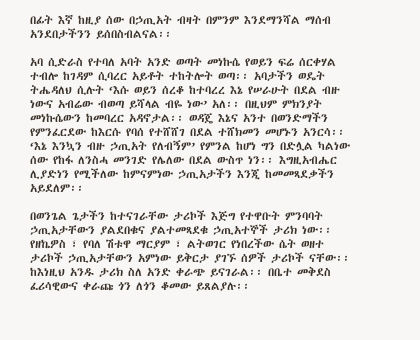በፊት እኛ ከዚያ ሰው በኃጢአት ብዛት በምንም እንደማንሻል ማሰብ አንደበታችንን ይሰበስብልናል፡፡

አባ ሲድራስ የተባለ አባት አንድ ወጣት መነኩሴ የወይን ፍሬ ሰርቀሃል ተብሎ ከገዳም ሲባረር አይቶት ተከትሎት ወጣ፡፡ አባታችን ወዴት ትሔዳለህ ሲሉት ‘እሱ ወይን ሰረቆ ከተባረረ እኔ የሠራሁት በደል ብዙ ነውና አብሬው ብወጣ ይሻላል ብዬ ነው’ አለ፡፡ በዚህም ምክንያት መነኩሴውን ከመባረር አዳኖታል፡፡ ወዳጄ እኔና አንተ በወንድማችን የምንፈርደው ከእርሱ የባሰ የተሸሸገ በደል ተሸክመን መሆኑን አንርሳ፡፡ ‘እኔ እንኳን ብዙ ኃጢአት የለብኝም’ የምንል ከሆነ ግን በድሏል ካልነው ሰው የከፋ ለንስሓ መንገድ የሌለው በደል ውስጥ ነን፡፡ እግዚአብሔር ሊያድነን የሚችለው ከምናምነው ኃጢአታችን እንጂ ከመመጻደቃችን አይደለም፡፡

በወንጌል ጌታችን ከተናገራቸው ታሪኮች እጅግ የተዋቡት ምንባባት ኃጢአታቸውን ያልደበቁና ያልተመጻደቁ ኃጢአተኞች ታሪክ ነው፡፡ የዘኬዎስ ፣ የባለ ሽቱዋ ማርያም ፣ ልትወገር የነበረችው ሴት ወዘተ ታሪኮች ኃጢአታቸውን አምነው ይቅርታ ያገኙ ሰዎች ታሪኮች ናቸው፡፡ ከእነዚህ አንዱ ታሪክ ስለ አንድ ቀራጭ ይናገራል፡፡ በቤተ መቅደስ ፈሪሳዊውና ቀራጩ ጎን ለጎን ቆመው ይጸልያሉ፡፡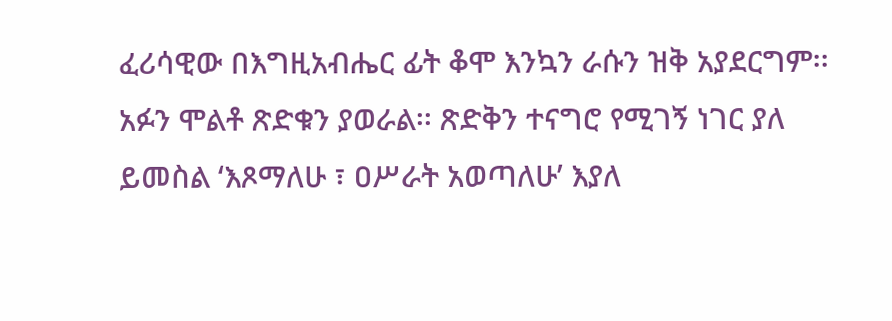ፈሪሳዊው በእግዚአብሔር ፊት ቆሞ እንኳን ራሱን ዝቅ አያደርግም፡፡ አፉን ሞልቶ ጽድቁን ያወራል፡፡ ጽድቅን ተናግሮ የሚገኝ ነገር ያለ ይመስል ‘እጾማለሁ ፣ ዐሥራት አወጣለሁ’ እያለ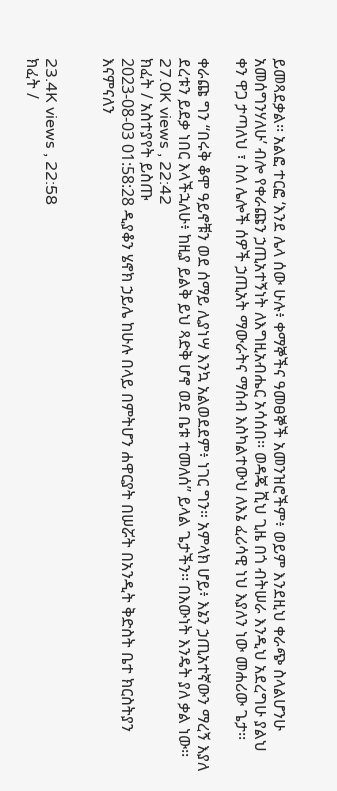ይመጻደቃል፡፡ አልፎ ተርፎ ‘እንደ ሌላ ሰው ሁሉ፥ ቀማኞችና ዓመፀኞች አመንዝሮችም፥ ወይም እንደዚህ ቀራጭ ስላልሆንሁ አመሰግንሃለሁ’ ብሎ የቀራጩን ኃጢአተኝነት ለእግዚአብሔር አሳሰበ፡፡ ወዳጄ ሺህ ጊዜ በጎ ብትሠራ እንዲህ አደረግሁ ያልህ ቀን ዋጋ ታጣለህ ፣ ስለ ሌሎች ሰዎች ኃጢአት ማውራትና ማሰብ እስካልተውህ ለእኔ ፈሪሳዊ ነህ እያለን ነው መሐሪው ጌታ፡፡

ቀራጩ ግን ‘‘በሩቅ ቆሞ ዓይኖቹን ወደ ሰማይ ሊያነሣ እንኳ አልወደደም፥ ነገር ግን። አምላክ ሆይ፥ እኔን ኃጢአተኛውን ማረኝ እያለ ደረቱን ይደቃ ነበር እላችኋለሁ፥ ከዚያ ይልቅ ይህ ጻድቅ ሆኖ ወደ ቤቱ ተመለሰ’’ ይላል ጌታችን፡፡ በእውነት እንዴት ያለ ቃል ነው፡፡
27.0K views , 22:42
ክፈት / አስተያየት ይስጡ
2023-08-03 01:58:28 ዲያቆን ሄኖክ ኃይሌ ከሁሉ በላይ በምትሆን ሐዋርያት በሠሯት በአንዲት ቅድስት ቤተ ክርስትያን እናምናለን


23.4K views , 22:58
ክፈት /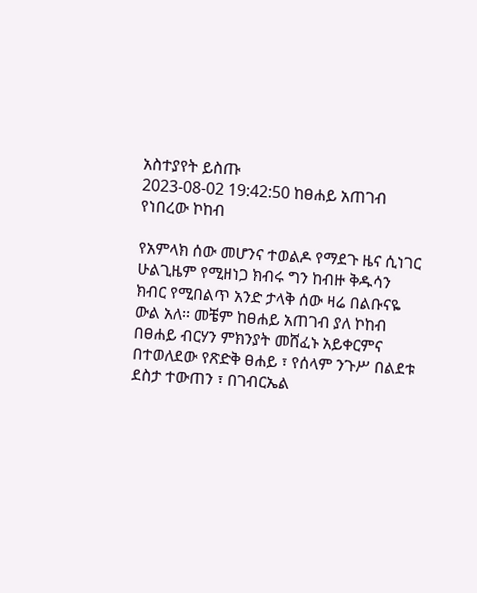አስተያየት ይስጡ
2023-08-02 19:42:50 ከፀሐይ አጠገብ የነበረው ኮከብ

የአምላክ ሰው መሆንና ተወልዶ የማደጉ ዜና ሲነገር ሁልጊዜም የሚዘነጋ ክብሩ ግን ከብዙ ቅዱሳን ክብር የሚበልጥ አንድ ታላቅ ሰው ዛሬ በልቡናዬ ውል አለ፡፡ መቼም ከፀሐይ አጠገብ ያለ ኮከብ በፀሐይ ብርሃን ምክንያት መሸፈኑ አይቀርምና በተወለደው የጽድቅ ፀሐይ ፣ የሰላም ንጉሥ በልደቱ ደስታ ተውጠን ፣ በገብርኤል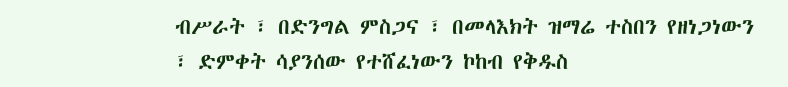ብሥራት ፣ በድንግል ምስጋና ፣ በመላእክት ዝማሬ ተስበን የዘነጋነውን ፣ ድምቀት ሳያንሰው የተሸፈነውን ኮከብ የቅዱስ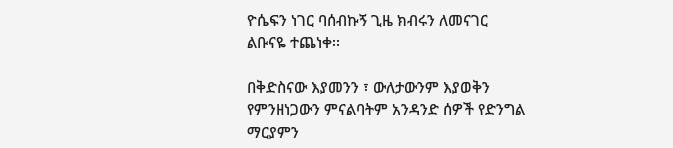ዮሴፍን ነገር ባሰብኩኝ ጊዜ ክብሩን ለመናገር ልቡናዬ ተጨነቀ፡፡

በቅድስናው እያመንን ፣ ውለታውንም እያወቅን የምንዘነጋውን ምናልባትም አንዳንድ ሰዎች የድንግል ማርያምን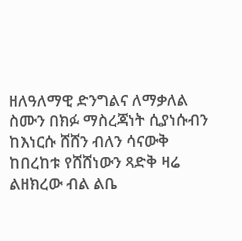ዘለዓለማዊ ድንግልና ለማቃለል ስሙን በክፉ ማስረጃነት ሲያነሱብን ከእነርሱ ሸሸን ብለን ሳናውቅ ከበረከቱ የሸሸነውን ጻድቅ ዛሬ ልዘክረው ብል ልቤ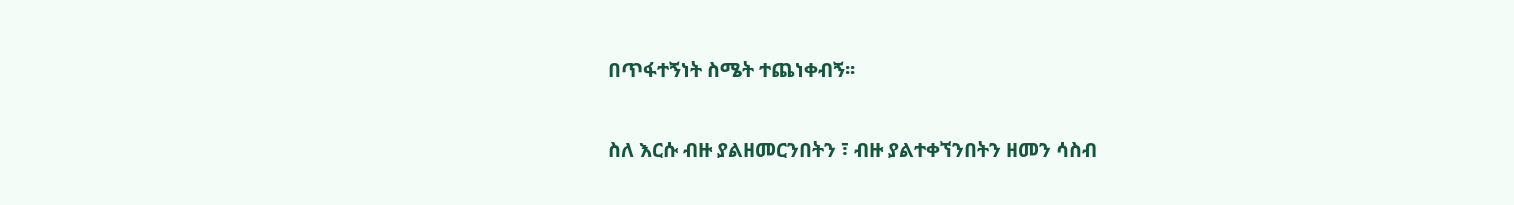በጥፋተኝነት ስሜት ተጨነቀብኝ፡፡

ስለ እርሱ ብዙ ያልዘመርንበትን ፣ ብዙ ያልተቀኘንበትን ዘመን ሳስብ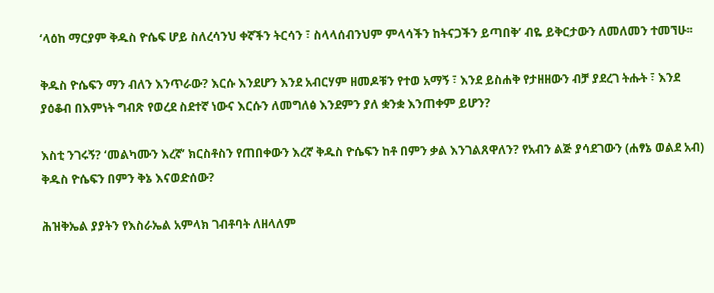‘ላዕከ ማርያም ቅዱስ ዮሴፍ ሆይ ስለረሳንህ ቀኛችን ትርሳን ፣ ስላላሰብንህም ምላሳችን ከትናጋችን ይጣበቅ’ ብዬ ይቅርታውን ለመለመን ተመኘሁ፡፡

ቅዱስ ዮሴፍን ማን ብለን እንጥራው? እርሱ እንደሆን እንደ አብርሃም ዘመዶቹን የተወ አማኝ ፣ እንደ ይስሐቅ የታዘዘውን ብቻ ያደረገ ትሑት ፣ እንደ ያዕቆብ በእምነት ግብጽ የወረደ ስደተኛ ነውና እርሱን ለመግለፅ እንደምን ያለ ቋንቋ እንጠቀም ይሆን?

እስቲ ንገሩኝ? ‘መልካሙን እረኛ’ ክርስቶስን የጠበቀውን እረኛ ቅዱስ ዮሴፍን ከቶ በምን ቃል እንገልጸዋለን? የአብን ልጅ ያሳደገውን (ሐፃኔ ወልደ አብ) ቅዱስ ዮሴፍን በምን ቅኔ እናወድሰው?

ሕዝቅኤል ያያትን የእስራኤል አምላክ ገብቶባት ለዘላለም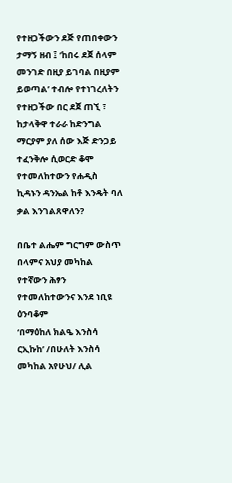የተዘጋችውን ደጅ የጠበቀውን ታማኝ ዘብ ፤ ‘ከበሩ ደጀ ሰላም መንገድ በዚያ ይገባል በዚያም ይወጣል’ ተብሎ የተነገረለትን የተዘጋችው በር ደጀ ጠኚ ፣ ከታላቅዋ ተራራ ከድንግል ማርያም ያለ ሰው እጅ ድንጋይ ተፈንቅሎ ሲወርድ ቆሞ የተመለከተውን የሐዲስ ኪዳኑን ዳንኤል ከቶ እንዴት ባለ ቃል እንገልጸዋለን?

በቤተ ልሔም ግርግም ውስጥ በላምና አህያ መካከል የተኛውን ሕፃን የተመለከተውንና እንደ ነቢዩ ዕንባቆም
‘በማዕከለ ክልዔ እንስሳ ርኢኩከ’ /በሁለት እንስሳ መካከል አየሁህ/ ሊል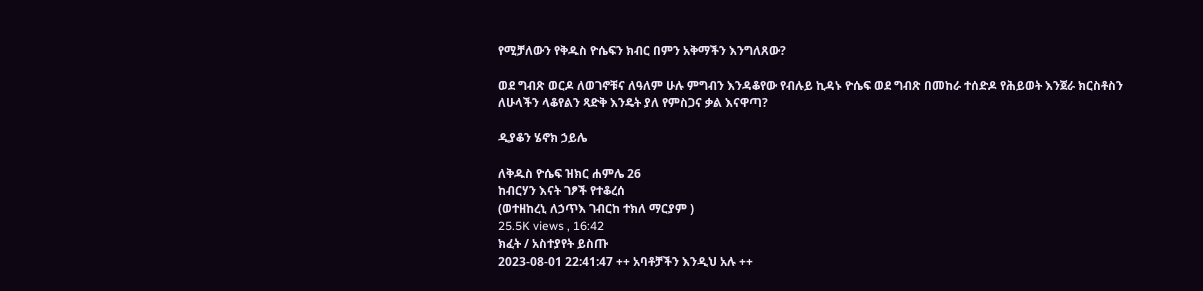የሚቻለውን የቅዱስ ዮሴፍን ክብር በምን አቅማችን እንግለጸው?

ወደ ግብጽ ወርዶ ለወገኖቹና ለዓለም ሁሉ ምግብን እንዳቆየው የብሉይ ኪዳኑ ዮሴፍ ወደ ግብጽ በመከራ ተሰድዶ የሕይወት እንጀራ ክርስቶስን ለሁላችን ላቆየልን ጻድቅ እንዴት ያለ የምስጋና ቃል እናዋጣ?

ዲያቆን ሄኖክ ኃይሌ

ለቅዱስ ዮሴፍ ዝክር ሐምሌ 26
ከብርሃን እናት ገፆች የተቆረሰ
(ወተዘከረኒ ለኃጥእ ገብርከ ተክለ ማርያም )
25.5K views , 16:42
ክፈት / አስተያየት ይስጡ
2023-08-01 22:41:47 ++ አባቶቻችን እንዲህ አሉ ++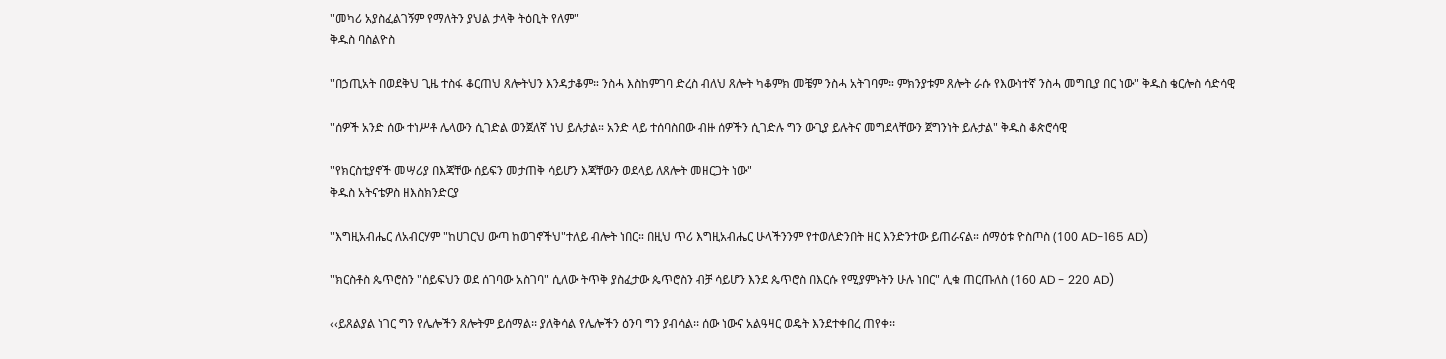"መካሪ አያስፈልገኝም የማለትን ያህል ታላቅ ትዕቢት የለም"
ቅዱስ ባስልዮስ

"በኃጢአት በወደቅህ ጊዜ ተስፋ ቆርጠህ ጸሎትህን እንዳታቆም። ንስሓ እስከምገባ ድረስ ብለህ ጸሎት ካቆምክ መቼም ንስሓ አትገባም። ምክንያቱም ጸሎት ራሱ የእውነተኛ ንስሓ መግቢያ በር ነው" ቅዱስ ቄርሎስ ሳድሳዊ

"ሰዎች አንድ ሰው ተነሥቶ ሌላውን ሲገድል ወንጀለኛ ነህ ይሉታል። አንድ ላይ ተሰባስበው ብዙ ሰዎችን ሲገድሉ ግን ውጊያ ይሉትና መግደላቸውን ጀግንነት ይሉታል" ቅዱስ ቆጵሮሳዊ

"የክርስቲያኖች መሣሪያ በእጃቸው ሰይፍን መታጠቅ ሳይሆን እጃቸውን ወደላይ ለጸሎት መዘርጋት ነው"
ቅዱስ አትናቴዎስ ዘእስክንድርያ

"እግዚአብሔር ለአብርሃም "ከሀገርህ ውጣ ከወገኖችህ"ተለይ ብሎት ነበር። በዚህ ጥሪ እግዚአብሔር ሁላችንንም የተወለድንበት ዘር እንድንተው ይጠራናል። ሰማዕቱ ዮስጦስ (100 AD-165 AD)

"ክርስቶስ ጴጥሮስን "ሰይፍህን ወደ ሰገባው አስገባ" ሲለው ትጥቅ ያስፈታው ጴጥሮስን ብቻ ሳይሆን እንደ ጴጥሮስ በእርሱ የሚያምኑትን ሁሉ ነበር" ሊቁ ጠርጡለስ (160 AD - 220 AD)

‹‹ይጸልያል ነገር ግን የሌሎችን ጸሎትም ይሰማል፡፡ ያለቅሳል የሌሎችን ዕንባ ግን ያብሳል፡፡ ሰው ነውና አልዓዛር ወዴት እንደተቀበረ ጠየቀ፡፡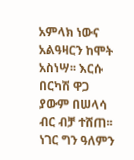አምላክ ነውና አልዓዛርን ከሞት አስነሣ፡፡ እርሱ በርካሽ ዋጋ ያውም በሠላሳ ብር ብቻ ተሸጠ፡፡ ነገር ግን ዓለምን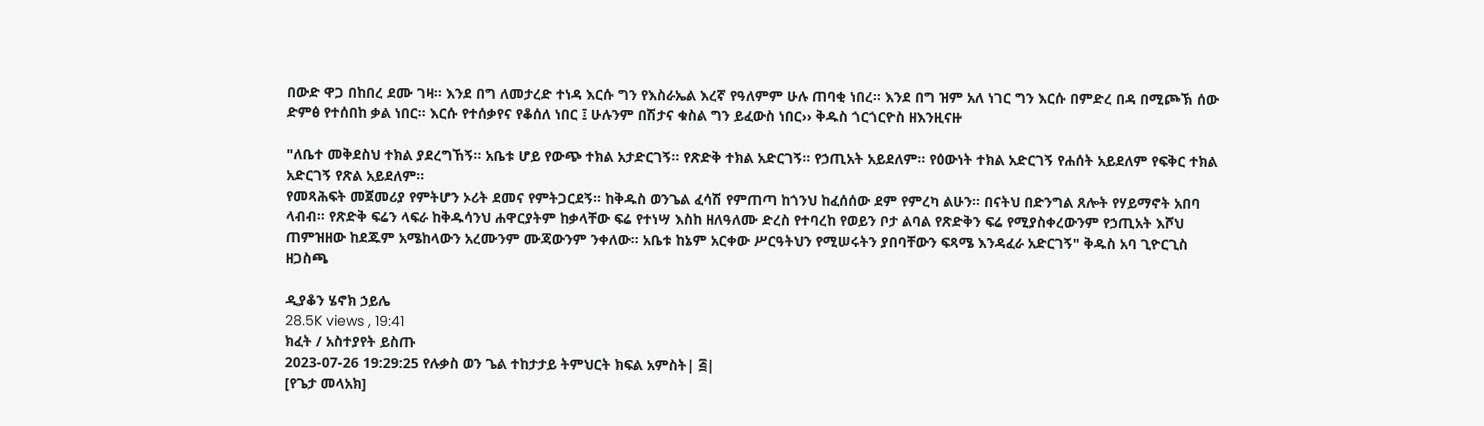በውድ ዋጋ በከበረ ደሙ ገዛ፡፡ እንደ በግ ለመታረድ ተነዳ እርሱ ግን የእስራኤል እረኛ የዓለምም ሁሉ ጠባቂ ነበረ፡፡ እንደ በግ ዝም አለ ነገር ግን እርሱ በምድረ በዳ በሚጮኽ ሰው ድምፅ የተሰበከ ቃል ነበር፡፡ እርሱ የተሰቃየና የቆሰለ ነበር ፤ ሁሉንም በሽታና ቁስል ግን ይፈውስ ነበር›› ቅዱስ ጎርጎርዮስ ዘእንዚናዙ

"ለቤተ መቅደስህ ተክል ያደረግኸኝ፡፡ አቤቱ ሆይ የውጭ ተክል አታድርገኝ፡፡ የጽድቅ ተክል አድርገኝ፡፡ የኃጢአት አይደለም፡፡ የዕውነት ተክል አድርገኝ የሐሰት አይደለም የፍቅር ተክል አድርገኝ የጽል አይደለም፡፡
የመጻሕፍት መጀመሪያ የምትሆን ኦሪት ደመና የምትጋርደኝ፡፡ ከቅዱስ ወንጌል ፈሳሽ የምጠጣ ከጎንህ ከፈሰሰው ደም የምረካ ልሁን፡፡ በናትህ በድንግል ጸሎት የሃይማኖት አበባ ላብብ፡፡ የጽድቅ ፍሬን ላፍራ ከቅዱሳንህ ሐዋርያትም ከቃላቸው ፍሬ የተነሣ እስከ ዘለዓለሙ ድረስ የተባረከ የወይን ቦታ ልባል የጽድቅን ፍሬ የሚያስቀረውንም የኃጢአት እሾህ ጠምዝዘው ከደጁም አሜከላውን አረሙንም ሙጃውንም ንቀለው፡፡ አቤቱ ከኔም አርቀው ሥርዓትህን የሚሠሩትን ያበባቸውን ፍጻሜ እንዳፈራ አድርገኝ" ቅዱስ አባ ጊዮርጊስ ዘጋስጫ

ዲያቆን ሄኖክ ኃይሌ
28.5K views , 19:41
ክፈት / አስተያየት ይስጡ
2023-07-26 19:29:25 የሉቃስ ወን ጌል ተከታታይ ትምህርት ክፍል አምስት| ፭|
[የጌታ መላአክ]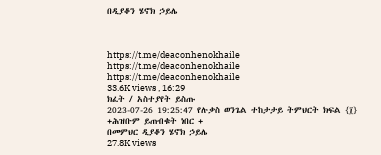በዲያቆን ሄኖክ ኃይሌ



https://t.me/deaconhenokhaile
https://t.me/deaconhenokhaile
https://t.me/deaconhenokhaile
33.6K views , 16:29
ክፈት / አስተያየት ይስጡ
2023-07-26 19:25:47 የሉቃስ ወንጌል ተከታታይ ትምህርት ክፍል {፲}
+ሕዝቡም ይጠብቁት ነበር +
በመምህር ዲያቆን ሄኖክ ኃይሌ
27.8K views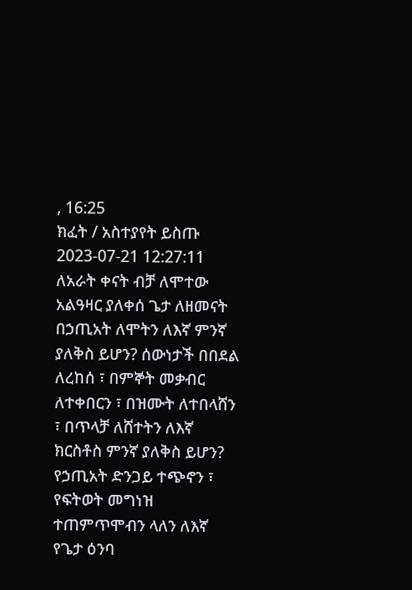, 16:25
ክፈት / አስተያየት ይስጡ
2023-07-21 12:27:11 ለአራት ቀናት ብቻ ለሞተው አልዓዛር ያለቀሰ ጌታ ለዘመናት በኃጢአት ለሞትን ለእኛ ምንኛ ያለቅስ ይሆን? ሰውነታች በበደል ለረከሰ ፣ በምኞት መቃብር ለተቀበርን ፣ በዝሙት ለተበላሸን ፣ በጥላቻ ለሸተትን ለእኛ ክርስቶስ ምንኛ ያለቅስ ይሆን? የኃጢአት ድንጋይ ተጭኖን ፣ የፍትወት መግነዝ ተጠምጥሞብን ላለን ለእኛ የጌታ ዕንባ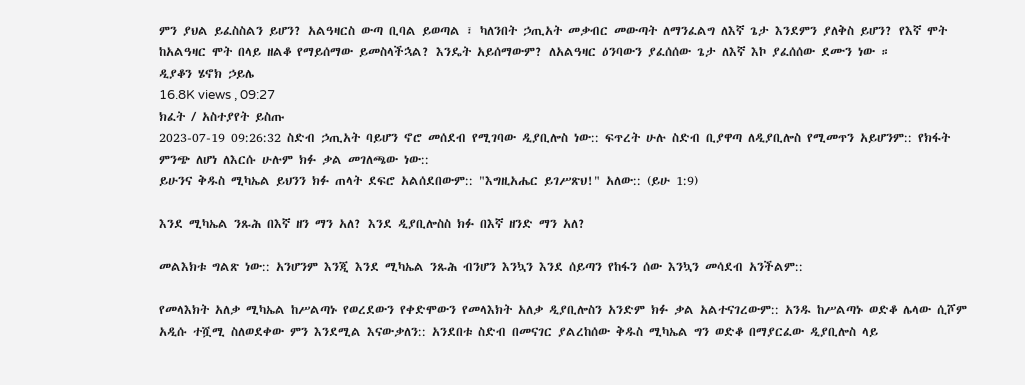ምን ያህል ይፈስስልን ይሆን? አልዓዛርስ ውጣ ቢባል ይወጣል ፣ ካለንበት ኃጢአት መቃብር መውጣት ለማንፈልግ ለእኛ ጌታ እንደምን ያለቅስ ይሆን? የእኛ ሞት ከአልዓዛር ሞት በላይ ዘልቆ የማይሰማው ይመስላችኋል? እንዴት አይሰማውም? ለአልዓዛር ዕንባውን ያፈሰሰው ጌታ ለእኛ እኮ ያፈሰሰው ደሙን ነው ።
ዲያቆን ሄኖክ ኃይሌ
16.8K views , 09:27
ክፈት / አስተያየት ይስጡ
2023-07-19 09:26:32 ስድብ ኃጢአት ባይሆን ኖሮ መሰደብ የሚገባው ዲያቢሎስ ነው:: ፍጥረት ሁሉ ስድብ ቢያዋጣ ለዲያቢሎስ የሚመጥን አይሆንም:: የክፋት ምንጭ ለሆነ ለእርሱ ሁሉም ክፉ ቃል መገለጫው ነው::
ይሁንና ቅዱስ ሚካኤል ይህንን ክፉ ጠላት ደፍሮ አልሰደበውም:: "እግዚአሔር ይገሥጽህ!" አለው:: (ይሁ 1:9)

እንደ ሚካኤል ንጹሕ በእኛ ዘን ማን አለ? እንደ ዲያቢሎስስ ክፉ በእኛ ዘንድ ማን አለ?

መልእክቱ ግልጽ ነው:: አንሆንም እንጂ እንደ ሚካኤል ንጹሕ ብንሆን እንኳን እንደ ሰይጣን የከፋን ሰው እንኳን መሳደብ አንችልም::

የመላእክት አለቃ ሚካኤል ከሥልጣኑ የወረደውን የቀድሞውን የመላእክት አለቃ ዲያቢሎስን አንድም ክፉ ቃል አልተናገረውም:: አንዱ ከሥልጣኑ ወድቆ ሌላው ሲሾም አዲሱ ተሿሚ ስለወደቀው ምን እንደሚል እናውቃለን:: አንደበቱ ስድብ በመናገር ያልረከሰው ቅዱስ ሚካኤል ግን ወድቆ በማያርፈው ዲያቢሎስ ላይ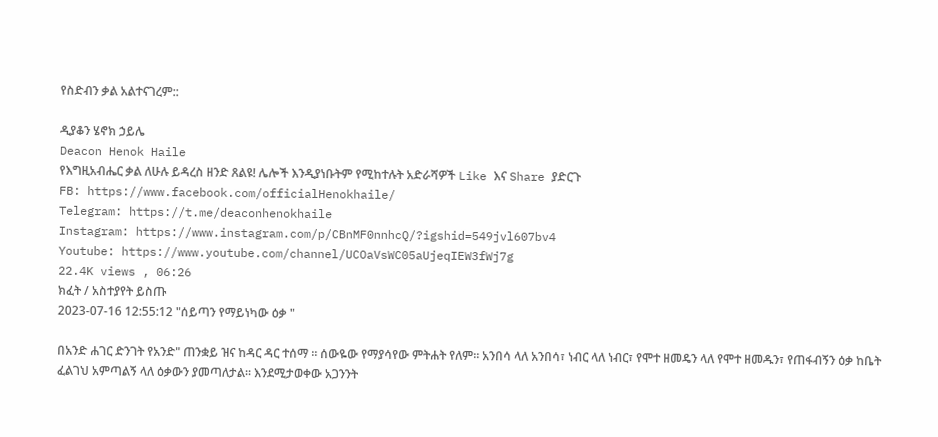የስድብን ቃል አልተናገረም::

ዲያቆን ሄኖክ ኃይሌ
Deacon Henok Haile
የእግዚአብሔር ቃል ለሁሉ ይዳረስ ዘንድ ጸልዩ! ሌሎች እንዲያነቡትም የሚከተሉት አድራሻዎች Like እና Share ያድርጉ
FB: https://www.facebook.com/officialHenokhaile/
Telegram: https://t.me/deaconhenokhaile
Instagram: https://www.instagram.com/p/CBnMF0nnhcQ/?igshid=549jvl607bv4
Youtube: https://www.youtube.com/channel/UCOaVsWC05aUjeqIEW3fWj7g
22.4K views , 06:26
ክፈት / አስተያየት ይስጡ
2023-07-16 12:55:12 "ሰይጣን የማይነካው ዕቃ "

በአንድ ሐገር ድንገት የአንድ" ጠንቋይ ዝና ከዳር ዳር ተሰማ ። ሰውዬው የማያሳየው ምትሐት የለም። አንበሳ ላለ አንበሳ፣ ነብር ላለ ነብር፣ የሞተ ዘመዴን ላለ የሞተ ዘመዱን፣ የጠፋብኝን ዕቃ ከቤት ፈልገህ አምጣልኝ ላለ ዕቃውን ያመጣለታል። እንደሚታወቀው አጋንንት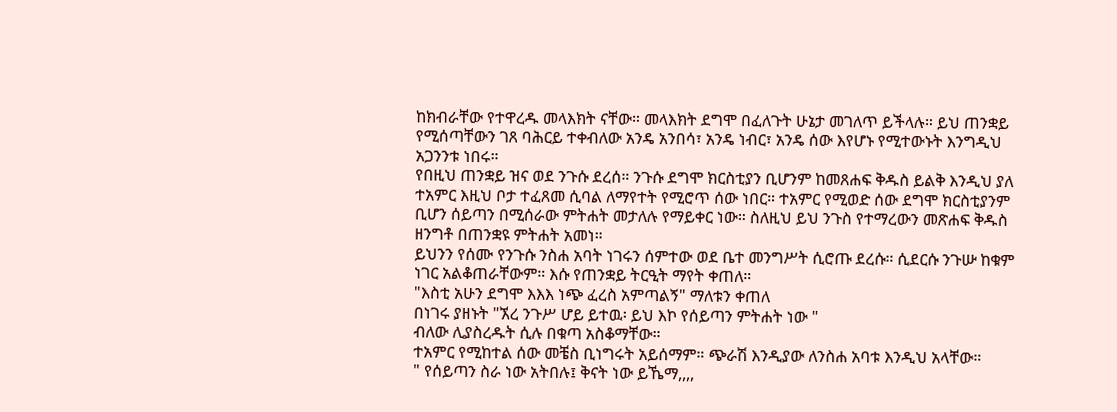ከክብራቸው የተዋረዱ መላእክት ናቸው። መላእክት ደግሞ በፈለጉት ሁኔታ መገለጥ ይችላሉ። ይህ ጠንቋይ የሚሰጣቸውን ገጸ ባሕርይ ተቀብለው አንዴ አንበሳ፣ አንዴ ነብር፣ አንዴ ሰው እየሆኑ የሚተውኑት እንግዲህ አጋንንቱ ነበሩ።
የበዚህ ጠንቋይ ዝና ወደ ንጉሱ ደረሰ። ንጉሱ ደግሞ ክርስቲያን ቢሆንም ከመጸሐፍ ቅዱስ ይልቅ እንዲህ ያለ ተአምር እዚህ ቦታ ተፈጸመ ሲባል ለማየተት የሚሮጥ ሰው ነበር። ተአምር የሚወድ ሰው ደግሞ ክርስቲያንም ቢሆን ሰይጣን በሚሰራው ምትሐት መታለሉ የማይቀር ነው። ስለዚህ ይህ ንጉስ የተማረውን መጽሐፍ ቅዱስ ዘንግቶ በጠንቋዩ ምትሐት አመነ።
ይህንን የሰሙ የንጉሱ ንስሐ አባት ነገሩን ሰምተው ወደ ቤተ መንግሥት ሲሮጡ ደረሱ። ሲደርሱ ንጉሡ ከቁም ነገር አልቆጠራቸውም። እሱ የጠንቋይ ትርዒት ማየት ቀጠለ።
"እስቲ አሁን ደግሞ እእእ ነጭ ፈረስ አምጣልኝ" ማለቱን ቀጠለ
በነገሩ ያዘኑት "ኧረ ንጉሥ ሆይ ይተዉ፡ ይህ እኮ የሰይጣን ምትሐት ነው "
ብለው ሊያስረዱት ሲሉ በቁጣ አስቆማቸው።
ተአምር የሚከተል ሰው መቼስ ቢነግሩት አይሰማም። ጭራሽ እንዲያው ለንስሐ አባቱ እንዲህ አላቸው።
" የሰይጣን ስራ ነው አትበሉ፤ ቅናት ነው ይኼማ,,,,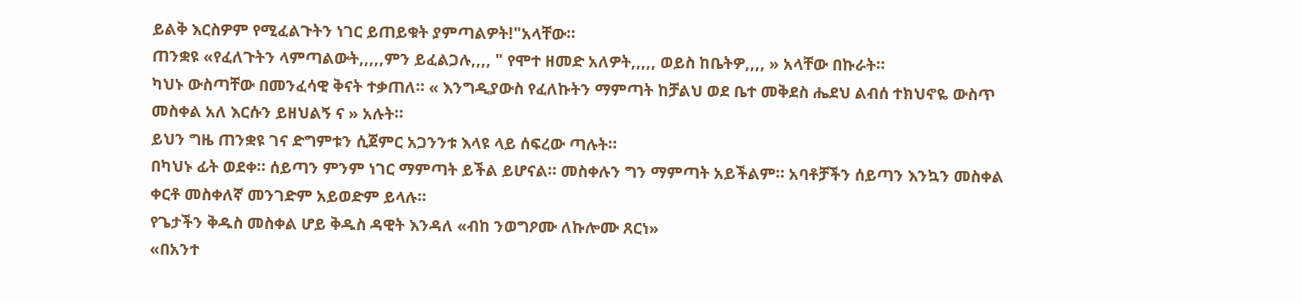ይልቅ እርስዎም የሚፈልጉትን ነገር ይጠይቁት ያምጣልዎት!"አላቸው።
ጠንቋዩ «የፈለጉትን ላምጣልውት,,,,,ምን ይፈልጋሉ,,,, " የሞተ ዘመድ አለዎት,,,,, ወይስ ከቤትዎ,,,, » አላቸው በኩራት።
ካህኑ ውስጣቸው በመንፈሳዊ ቅናት ተቃጠለ። « እንግዲያውስ የፈለኩትን ማምጣት ከቻልህ ወደ ቤተ መቅደስ ሔደህ ልብሰ ተክህኖዬ ውስጥ መስቀል አለ እርሱን ይዘህልኝ ና » አሉት።
ይህን ግዜ ጠንቋዩ ገና ድግምቱን ሲጀምር አጋንንቱ እላዩ ላይ ሰፍረው ጣሉት።
በካህኑ ፊት ወደቀ። ሰይጣን ምንም ነገር ማምጣት ይችል ይሆናል። መስቀሉን ግን ማምጣት አይችልም። አባቶቻችን ሰይጣን እንኳን መስቀል ቀርቶ መስቀለኛ መንገድም አይወድም ይላሉ።
የጌታችን ቅዱስ መስቀል ሆይ ቅዱስ ዳዊት እንዳለ «ብከ ንወግዖሙ ለኩሎሙ ጸርነ»
«በአንተ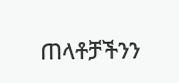ጠላቶቻችንን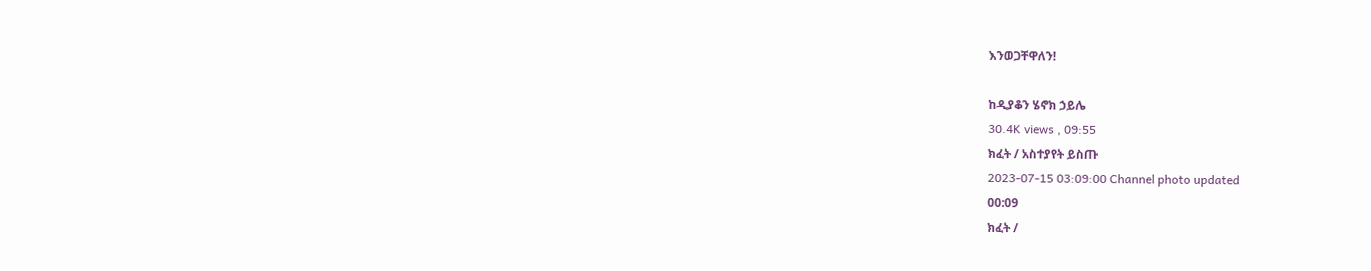እንወጋቸዋለን!

ከዲያቆን ሄኖክ ኃይሌ
30.4K views , 09:55
ክፈት / አስተያየት ይስጡ
2023-07-15 03:09:00 Channel photo updated
00:09
ክፈት /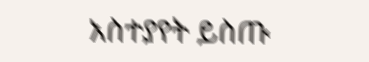አስተያየት ይስጡ